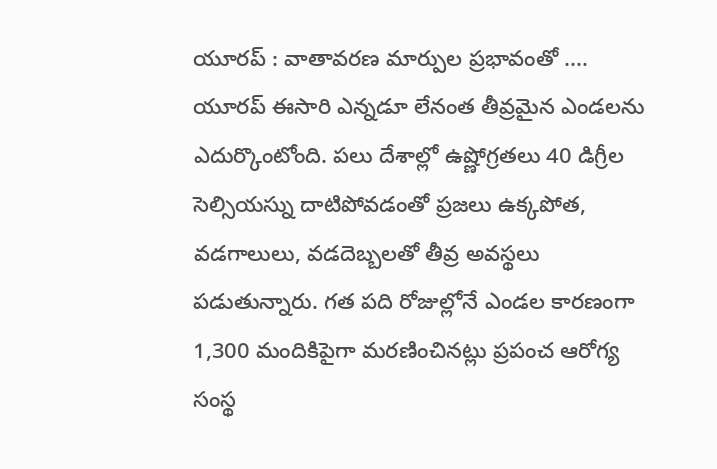యూరప్ : వాతావరణ మార్పుల ప్రభావంతో .... యూరప్ ఈసారి ఎన్నడూ లేనంత తీవ్రమైన ఎండలను ఎదుర్కొంటోంది. పలు దేశాల్లో ఉష్ణోగ్రతలు 40 డిగ్రీల సెల్సియస్ను దాటిపోవడంతో ప్రజలు ఉక్కపోత, వడగాలులు, వడదెబ్బలతో తీవ్ర అవస్థలు పడుతున్నారు. గత పది రోజుల్లోనే ఎండల కారణంగా 1,300 మందికిపైగా మరణించినట్లు ప్రపంచ ఆరోగ్య సంస్థ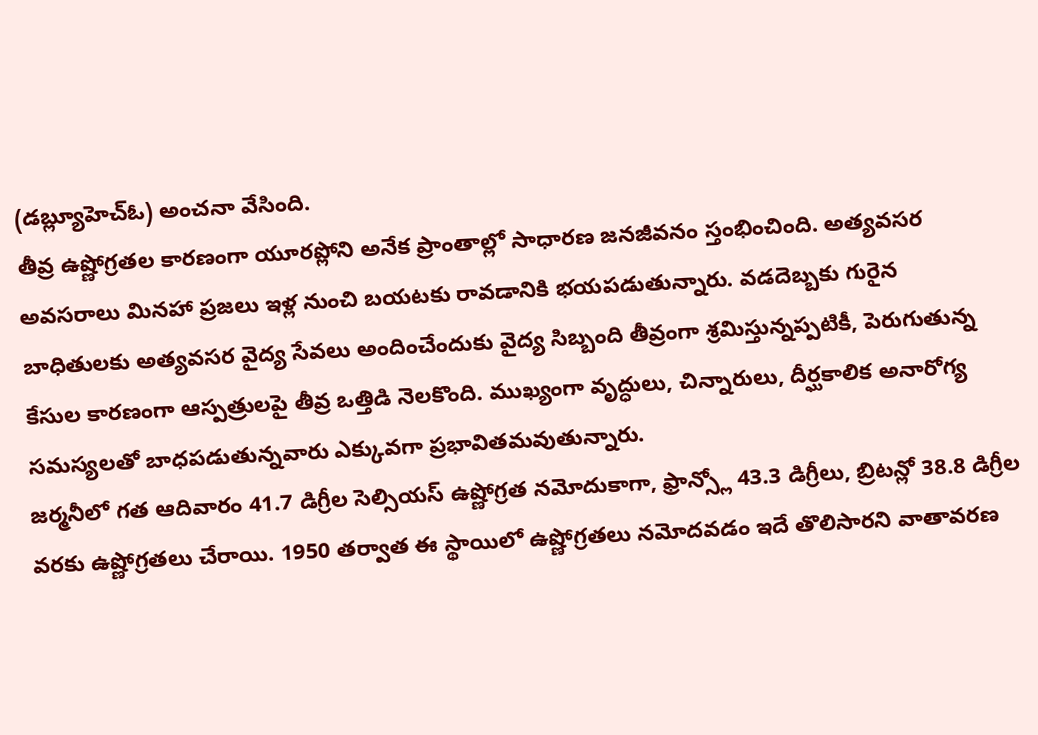(డబ్ల్యూహెచ్ఓ) అంచనా వేసింది.
తీవ్ర ఉష్ణోగ్రతల కారణంగా యూరప్లోని అనేక ప్రాంతాల్లో సాధారణ జనజీవనం స్తంభించింది. అత్యవసర అవసరాలు మినహా ప్రజలు ఇళ్ల నుంచి బయటకు రావడానికి భయపడుతున్నారు. వడదెబ్బకు గురైన బాధితులకు అత్యవసర వైద్య సేవలు అందించేందుకు వైద్య సిబ్బంది తీవ్రంగా శ్రమిస్తున్నప్పటికీ, పెరుగుతున్న కేసుల కారణంగా ఆస్పత్రులపై తీవ్ర ఒత్తిడి నెలకొంది. ముఖ్యంగా వృద్ధులు, చిన్నారులు, దీర్ఘకాలిక అనారోగ్య సమస్యలతో బాధపడుతున్నవారు ఎక్కువగా ప్రభావితమవుతున్నారు.
జర్మనీలో గత ఆదివారం 41.7 డిగ్రీల సెల్సియస్ ఉష్ణోగ్రత నమోదుకాగా, ఫ్రాన్స్లో 43.3 డిగ్రీలు, బ్రిటన్లో 38.8 డిగ్రీల వరకు ఉష్ణోగ్రతలు చేరాయి. 1950 తర్వాత ఈ స్థాయిలో ఉష్ణోగ్రతలు నమోదవడం ఇదే తొలిసారని వాతావరణ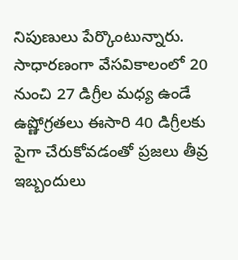నిపుణులు పేర్కొంటున్నారు. సాధారణంగా వేసవికాలంలో 20 నుంచి 27 డిగ్రీల మధ్య ఉండే ఉష్ణోగ్రతలు ఈసారి 40 డిగ్రీలకు పైగా చేరుకోవడంతో ప్రజలు తీవ్ర ఇబ్బందులు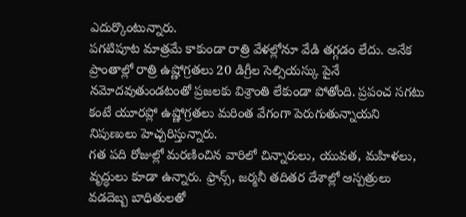ఎదుర్కొంటున్నారు.
పగటిపూట మాత్రమే కాకుండా రాత్రి వేళల్లోనూ వేడి తగ్గడం లేదు. అనేక ప్రాంతాల్లో రాత్రి ఉష్ణోగ్రతలు 20 డిగ్రీల సెల్సియస్కు పైనే నమోదవుతుండటంతో ప్రజలకు విశ్రాంతి లేకుండా పోతోంది. ప్రపంచ సగటు కంటే యూరప్లో ఉష్ణోగ్రతలు మరింత వేగంగా పెరుగుతున్నాయని నిపుణులు హెచ్చరిస్తున్నారు.
గత పది రోజుల్లో మరణించిన వారిలో చిన్నారులు, యువత, మహిళలు, వృద్ధులు కూడా ఉన్నారు. ఫ్రాన్స్, జర్మనీ తదితర దేశాల్లో ఆస్పత్రులు వడదెబ్బ బాధితులతో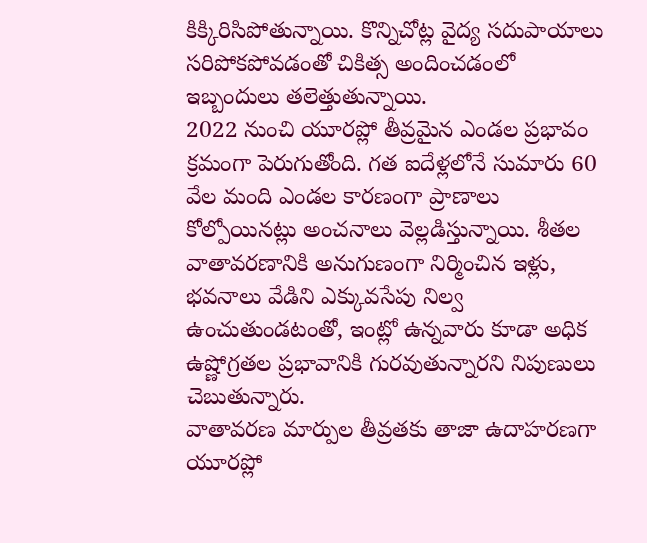కిక్కిరిసిపోతున్నాయి. కొన్నిచోట్ల వైద్య సదుపాయాలు సరిపోకపోవడంతో చికిత్స అందించడంలో ఇబ్బందులు తలెత్తుతున్నాయి.
2022 నుంచి యూరప్లో తీవ్రమైన ఎండల ప్రభావం క్రమంగా పెరుగుతోంది. గత ఐదేళ్లలోనే సుమారు 60 వేల మంది ఎండల కారణంగా ప్రాణాలు కోల్పోయినట్లు అంచనాలు వెల్లడిస్తున్నాయి. శీతల వాతావరణానికి అనుగుణంగా నిర్మించిన ఇళ్లు, భవనాలు వేడిని ఎక్కువసేపు నిల్వ ఉంచుతుండటంతో, ఇంట్లో ఉన్నవారు కూడా అధిక ఉష్ణోగ్రతల ప్రభావానికి గురవుతున్నారని నిపుణులు చెబుతున్నారు.
వాతావరణ మార్పుల తీవ్రతకు తాజా ఉదాహరణగా యూరప్లో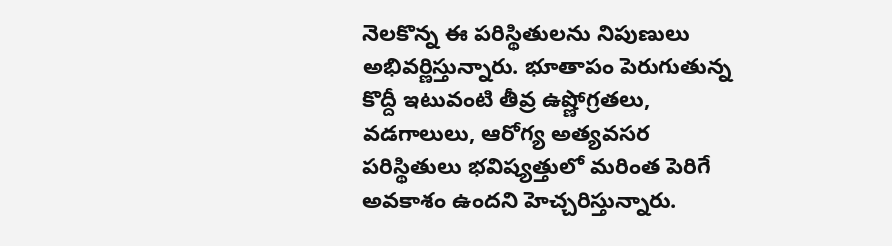నెలకొన్న ఈ పరిస్థితులను నిపుణులు అభివర్ణిస్తున్నారు. భూతాపం పెరుగుతున్న కొద్దీ ఇటువంటి తీవ్ర ఉష్ణోగ్రతలు, వడగాలులు, ఆరోగ్య అత్యవసర పరిస్థితులు భవిష్యత్తులో మరింత పెరిగే అవకాశం ఉందని హెచ్చరిస్తున్నారు.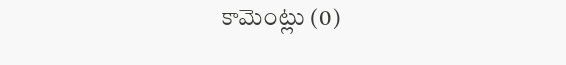కామెంట్లు (0)